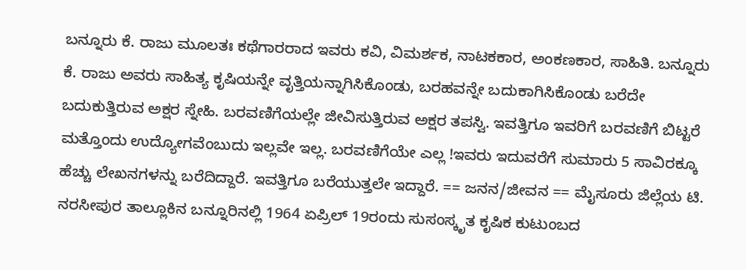ಬನ್ನೂರು ಕೆ. ರಾಜು ಮೂಲತಃ ಕಥೆಗಾರರಾದ ಇವರು ಕವಿ, ವಿಮರ್ಶಕ, ನಾಟಕಕಾರ, ಅಂಕಣಕಾರ, ಸಾಹಿತಿ. ಬನ್ನೂರು ಕೆ. ರಾಜು ಅವರು ಸಾಹಿತ್ಯ ಕೃಷಿಯನ್ನೇ ವೃತ್ತಿಯನ್ನಾಗಿಸಿಕೊಂಡು, ಬರಹವನ್ನೇ ಬದುಕಾಗಿಸಿಕೊಂಡು ಬರೆದೇ ಬದುಕುತ್ತಿರುವ ಅಕ್ಷರ ಸ್ನೇಹಿ. ಬರವಣಿಗೆಯಲ್ಲೇ ಜೀವಿಸುತ್ತಿರುವ ಅಕ್ಷರ ತಪಸ್ವಿ. ಇವತ್ತಿಗೂ ಇವರಿಗೆ ಬರವಣಿಗೆ ಬಿಟ್ಟರೆ ಮತ್ತೊಂದು ಉದ್ಯೋಗವೆಂಬುದು ಇಲ್ಲವೇ ಇಲ್ಲ. ಬರವಣಿಗೆಯೇ ಎಲ್ಲ !ಇವರು ಇದುವರೆಗೆ ಸುಮಾರು 5 ಸಾವಿರಕ್ಕೂ ಹೆಚ್ಚು ಲೇಖನಗಳನ್ನು ಬರೆದಿದ್ದಾರೆ. ಇವತ್ತಿಗೂ ಬರೆಯುತ್ತಲೇ ಇದ್ದಾರೆ. == ಜನನ/ಜೀವನ == ಮೈಸೂರು ಜಿಲ್ಲೆಯ ಟಿ. ನರಸೀಪುರ ತಾಲ್ಲೂಕಿನ ಬನ್ನೂರಿನಲ್ಲಿ 1964 ಏಪ್ರಿಲ್ 19ರಂದು ಸುಸಂಸ್ಕೃತ ಕೃಷಿಕ ಕುಟುಂಬದ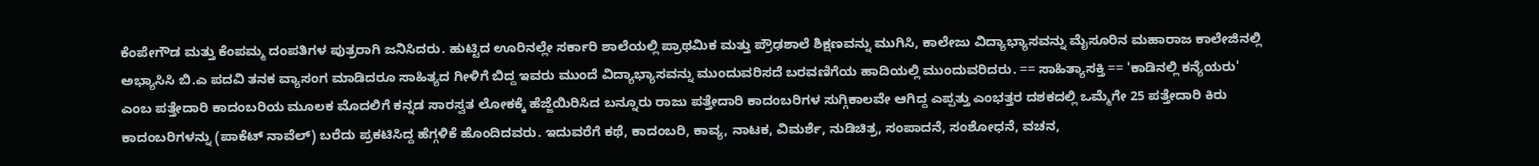ಕೆಂಪೇಗೌಡ ಮತ್ತು ಕೆಂಪಮ್ಮ ದಂಪತಿಗಳ ಪುತ್ರರಾಗಿ ಜನಿಸಿದರು. ಹುಟ್ಟಿದ ಊರಿನಲ್ಲೇ ಸರ್ಕಾರಿ ಶಾಲೆಯಲ್ಲಿ ಪ್ರಾಥಮಿಕ ಮತ್ತು ಪ್ರೌಢಶಾಲೆ ಶಿಕ್ಷಣವನ್ನು ಮುಗಿಸಿ, ಕಾಲೇಜು ವಿದ್ಯಾಭ್ಯಾಸವನ್ನು ಮೈಸೂರಿನ ಮಹಾರಾಜ ಕಾಲೇಜಿನಲ್ಲಿ ಅಭ್ಯಾಸಿಸಿ ಬಿ.ಎ ಪದವಿ ತನಕ ವ್ಯಾಸಂಗ ಮಾಡಿದರೂ ಸಾಹಿತ್ಯದ ಗೀಳಿಗೆ ಬಿದ್ದ ಇವರು ಮುಂದೆ ವಿದ್ಯಾಭ್ಯಾಸವನ್ನು ಮುಂದುವರಿಸದೆ ಬರವಣಿಗೆಯ ಹಾದಿಯಲ್ಲಿ ಮುಂದುವರಿದರು. == ಸಾಹಿತ್ಯಾಸಕ್ತಿ == 'ಕಾಡಿನಲ್ಲಿ ಕನ್ಯೆಯರು' ಎಂಬ ಪತ್ತೇದಾರಿ ಕಾದಂಬರಿಯ ಮೂಲಕ ಮೊದಲಿಗೆ ಕನ್ನಡ ಸಾರಸ್ವತ ಲೋಕಕ್ಕೆ ಹೆಜ್ಜೆಯಿರಿಸಿದ ಬನ್ನೂರು ರಾಜು ಪತ್ತೇದಾರಿ ಕಾದಂಬರಿಗಳ ಸುಗ್ಗಿಕಾಲವೇ ಆಗಿದ್ದ ಎಪ್ಪತ್ತು ಎಂಭತ್ತರ ದಶಕದಲ್ಲಿ ಒಮ್ಮೆಗೇ 25 ಪತ್ತೇದಾರಿ ಕಿರು ಕಾದಂಬರಿಗಳನ್ನು (ಪಾಕೆಟ್ ನಾವೆಲ್) ಬರೆದು ಪ್ರಕಟಿಸಿದ್ದ ಹೆಗ್ಗಳಿಕೆ ಹೊಂದಿದವರು. ಇದುವರೆಗೆ ಕಥೆ, ಕಾದಂಬರಿ, ಕಾವ್ಯ, ನಾಟಕ, ವಿಮರ್ಶೆ, ನುಡಿಚಿತ್ರ, ಸಂಪಾದನೆ, ಸಂಶೋಧನೆ, ವಚನ,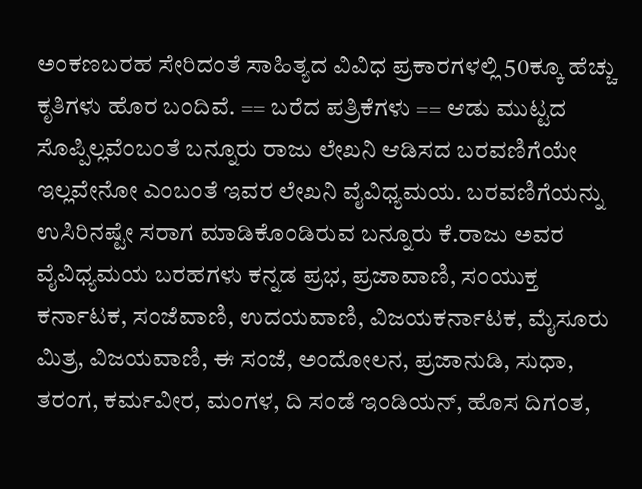ಅಂಕಣಬರಹ ಸೇರಿದಂತೆ ಸಾಹಿತ್ಯದ ವಿವಿಧ ಪ್ರಕಾರಗಳಲ್ಲಿ 50ಕ್ಕೂ ಹೆಚ್ಚು ಕೃತಿಗಳು ಹೊರ ಬಂದಿವೆ. == ಬರೆದ ಪತ್ರಿಕೆಗಳು == ಆಡು ಮುಟ್ಟದ ಸೊಪ್ಪಿಲ್ಲವೆಂಬಂತೆ ಬನ್ನೂರು ರಾಜು ಲೇಖನಿ ಆಡಿಸದ ಬರವಣಿಗೆಯೇ ಇಲ್ಲವೇನೋ ಎಂಬಂತೆ ಇವರ ಲೇಖನಿ ವೈವಿಧ್ಯಮಯ. ಬರವಣಿಗೆಯನ್ನು ಉಸಿರಿನಷ್ಟೇ ಸರಾಗ ಮಾಡಿಕೊಂಡಿರುವ ಬನ್ನೂರು ಕೆ.ರಾಜು ಅವರ ವೈವಿಧ್ಯಮಯ ಬರಹಗಳು ಕನ್ನಡ ಪ್ರಭ, ಪ್ರಜಾವಾಣಿ, ಸಂಯುಕ್ತ ಕರ್ನಾಟಕ, ಸಂಜೆವಾಣಿ, ಉದಯವಾಣಿ, ವಿಜಯಕರ್ನಾಟಕ, ಮೈಸೂರು ಮಿತ್ರ, ವಿಜಯವಾಣಿ, ಈ ಸಂಜೆ, ಅಂದೋಲನ, ಪ್ರಜಾನುಡಿ, ಸುಧಾ, ತರಂಗ, ಕರ್ಮವೀರ, ಮಂಗಳ, ದಿ ಸಂಡೆ ಇಂಡಿಯನ್, ಹೊಸ ದಿಗಂತ,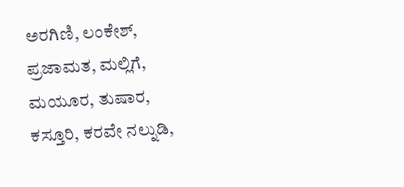ಅರಗಿಣಿ, ಲಂಕೇಶ್, ಪ್ರಜಾಮತ, ಮಲ್ಲಿಗೆ, ಮಯೂರ, ತುಷಾರ, ಕಸ್ತೂರಿ, ಕರವೇ ನಲ್ನುಡಿ,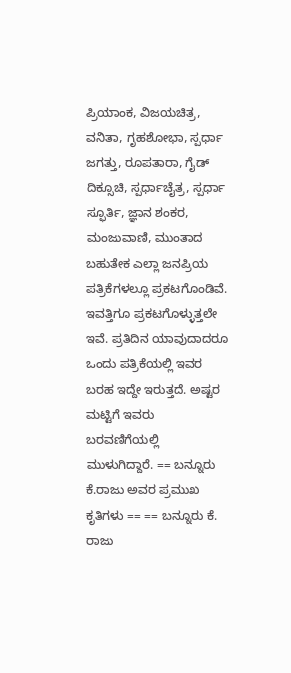ಪ್ರಿಯಾಂಕ, ವಿಜಯಚಿತ್ರ, ವನಿತಾ, ಗೃಹಶೋಭಾ, ಸ್ಪರ್ಧಾ ಜಗತ್ತು, ರೂಪತಾರಾ, ಗೈಡ್ ದಿಕ್ಸೂಚಿ, ಸ್ಪರ್ಧಾಚೈತ್ರ, ಸ್ಪರ್ಧಾ ಸ್ಫೂರ್ತಿ, ಜ್ಞಾನ ಶಂಕರ, ಮಂಜುವಾಣಿ, ಮುಂತಾದ ಬಹುತೇಕ ಎಲ್ಲಾ ಜನಪ್ರಿಯ ಪತ್ರಿಕೆಗಳಲ್ಲೂ ಪ್ರಕಟಗೊಂಡಿವೆ. ಇವತ್ತಿಗೂ ಪ್ರಕಟಗೊಳ್ಳುತ್ತಲೇ ಇವೆ. ಪ್ರತಿದಿನ ಯಾವುದಾದರೂ ಒಂದು ಪತ್ರಿಕೆಯಲ್ಲಿ ಇವರ ಬರಹ ಇದ್ದೇ ಇರುತ್ತದೆ. ಅಷ್ಟರ ಮಟ್ಟಿಗೆ ಇವರು ಬರವಣಿಗೆಯಲ್ಲಿ ಮುಳುಗಿದ್ದಾರೆ. == ಬನ್ನೂರು ಕೆ.ರಾಜು ಅವರ ಪ್ರಮುಖ ಕೃತಿಗಳು == == ಬನ್ನೂರು ಕೆ. ರಾಜು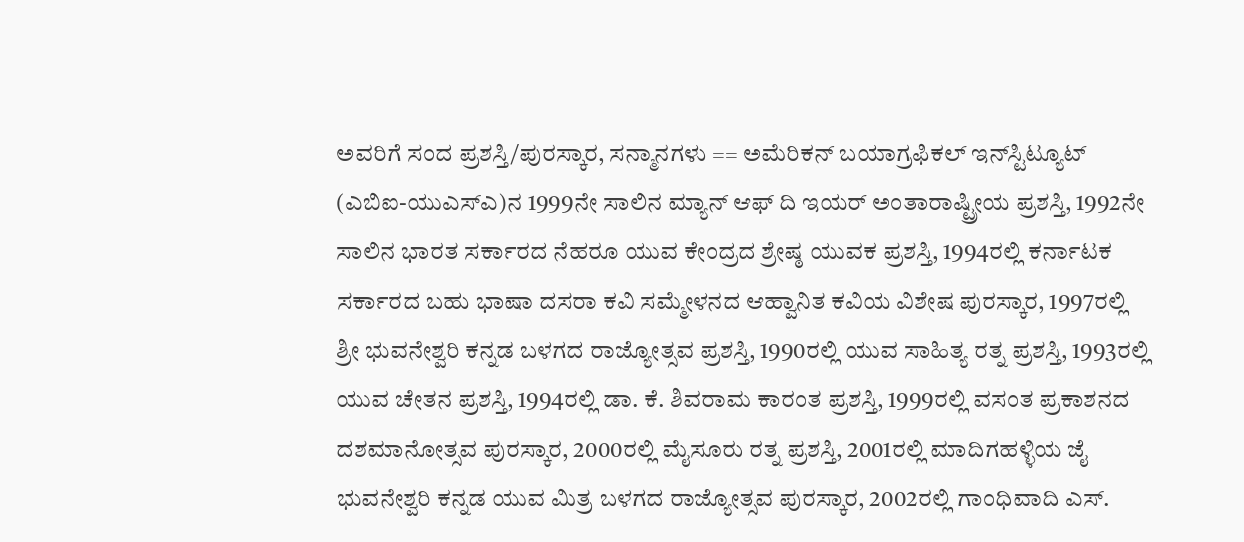ಅವರಿಗೆ ಸಂದ ಪ್ರಶಸ್ತಿ/ಪುರಸ್ಕಾರ, ಸನ್ಮಾನಗಳು == ಅಮೆರಿಕನ್ ಬಯಾಗ್ರಫಿಕಲ್ ಇನ್‍ಸ್ಟಿಟ್ಯೂಟ್ (ಎಬಿಐ-ಯುಎಸ್‍ಎ)ನ 1999ನೇ ಸಾಲಿನ ಮ್ಯಾನ್ ಆಫ್ ದಿ ಇಯರ್ ಅಂತಾರಾಷ್ಟ್ರೀಯ ಪ್ರಶಸ್ತಿ, 1992ನೇ ಸಾಲಿನ ಭಾರತ ಸರ್ಕಾರದ ನೆಹರೂ ಯುವ ಕೇಂದ್ರದ ಶ್ರೇಷ್ಠ ಯುವಕ ಪ್ರಶಸ್ತಿ, 1994ರಲ್ಲಿ ಕರ್ನಾಟಕ ಸರ್ಕಾರದ ಬಹು ಭಾಷಾ ದಸರಾ ಕವಿ ಸಮ್ಮೇಳನದ ಆಹ್ವಾನಿತ ಕವಿಯ ವಿಶೇಷ ಪುರಸ್ಕಾರ, 1997ರಲ್ಲಿ ಶ್ರೀ ಭುವನೇಶ್ವರಿ ಕನ್ನಡ ಬಳಗದ ರಾಜ್ಯೋತ್ಸವ ಪ್ರಶಸ್ತಿ, 1990ರಲ್ಲಿ ಯುವ ಸಾಹಿತ್ಯ ರತ್ನ ಪ್ರಶಸ್ತಿ, 1993ರಲ್ಲಿ ಯುವ ಚೇತನ ಪ್ರಶಸ್ತಿ, 1994ರಲ್ಲಿ ಡಾ. ಕೆ. ಶಿವರಾಮ ಕಾರಂತ ಪ್ರಶಸ್ತಿ, 1999ರಲ್ಲಿ ವಸಂತ ಪ್ರಕಾಶನದ ದಶಮಾನೋತ್ಸವ ಪುರಸ್ಕಾರ, 2000ರಲ್ಲಿ ಮೈಸೂರು ರತ್ನ ಪ್ರಶಸ್ತಿ, 2001ರಲ್ಲಿ ಮಾದಿಗಹಳ್ಳಿಯ ಜೈ ಭುವನೇಶ್ವರಿ ಕನ್ನಡ ಯುವ ಮಿತ್ರ ಬಳಗದ ರಾಜ್ಯೋತ್ಸವ ಪುರಸ್ಕಾರ, 2002ರಲ್ಲಿ ಗಾಂಧಿವಾದಿ ಎಸ್.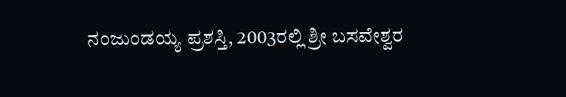ನಂಜುಂಡಯ್ಯ ಪ್ರಶಸ್ತಿ, 2003ರಲ್ಲಿ ಶ್ರೀ ಬಸವೇಶ್ವರ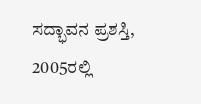ಸದ್ಭಾವನ ಪ್ರಶಸ್ತಿ, 2005ರಲ್ಲಿ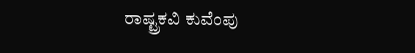ರಾಷ್ಟ್ರಕವಿ ಕುವೆಂಪು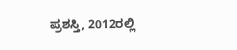ಪ್ರಶಸ್ತಿ, 2012ರಲ್ಲಿ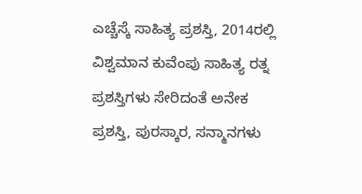ಎಚ್ಚೆಸ್ಕೆ ಸಾಹಿತ್ಯ ಪ್ರಶಸ್ತಿ, 2014ರಲ್ಲಿ ವಿಶ್ವಮಾನ ಕುವೆಂಪು ಸಾಹಿತ್ಯ ರತ್ನ ಪ್ರಶಸ್ತಿಗಳು ಸೇರಿದಂತೆ ಅನೇಕ ಪ್ರಶಸ್ತಿ, ಪುರಸ್ಕಾರ, ಸನ್ಮಾನಗಳು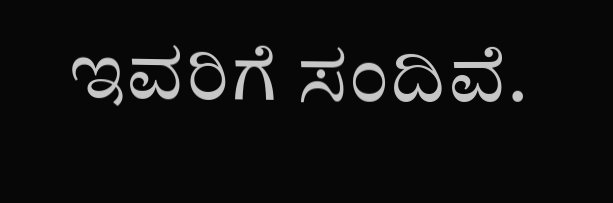ಇವರಿಗೆ ಸಂದಿವೆ.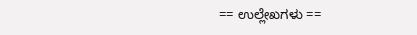== ಉಲ್ಲೇಖಗಳು ==